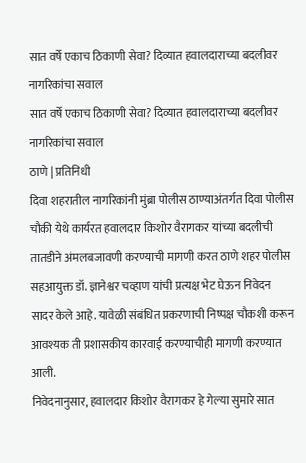सात वर्षे एकाच ठिकाणी सेवा? दिव्यात हवालदाराच्या बदलीवर नागरिकांचा सवाल
सात वर्षे एकाच ठिकाणी सेवा? दिव्यात हवालदाराच्या बदलीवर नागरिकांचा सवाल
ठाणे | प्रतिनिधी
दिवा शहरातील नागरिकांनी मुंब्रा पोलीस ठाण्याअंतर्गत दिवा पोलीस चौकी येथे कार्यरत हवालदार किशोर वैरागकर यांच्या बदलीची तातडीने अंमलबजावणी करण्याची मागणी करत ठाणे शहर पोलीस सहआयुक्त डॉ. ज्ञानेश्वर चव्हाण यांची प्रत्यक्ष भेट घेऊन निवेदन सादर केले आहे. यावेळी संबंधित प्रकरणाची निष्पक्ष चौकशी करून आवश्यक ती प्रशासकीय कारवाई करण्याचीही मागणी करण्यात आली.
निवेदनानुसार, हवालदार किशोर वैरागकर हे गेल्या सुमारे सात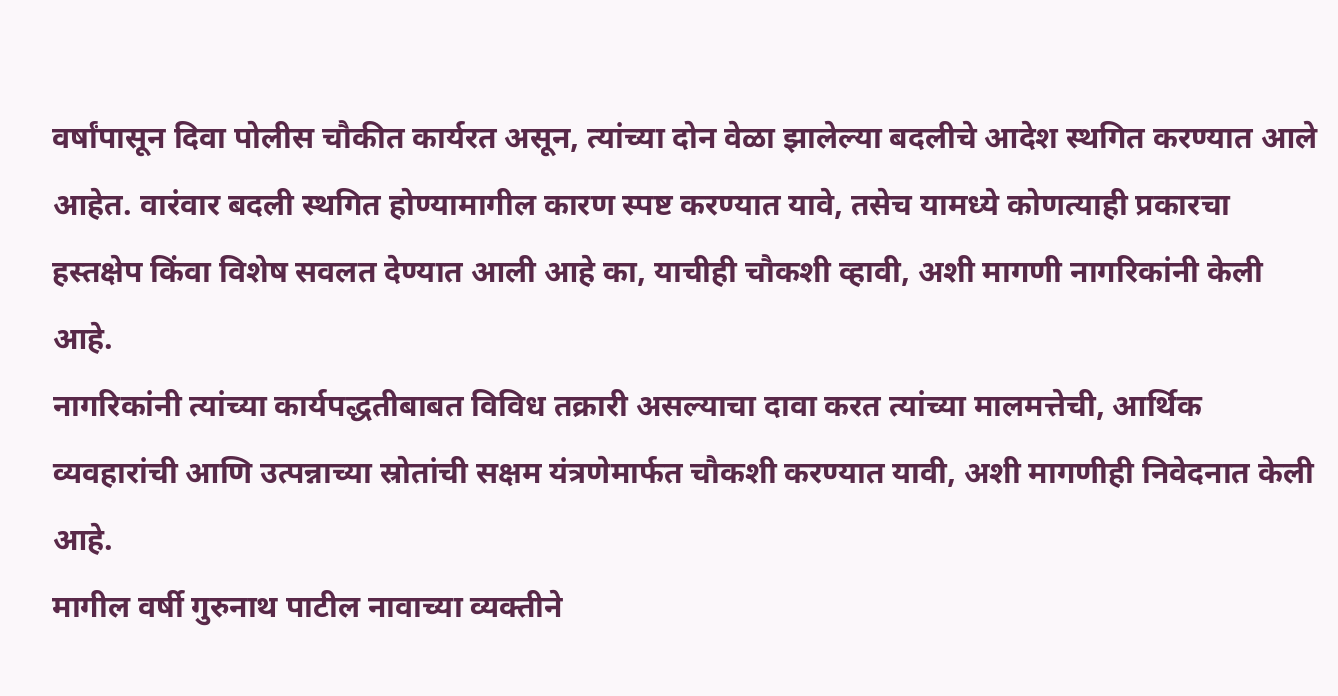वर्षांपासून दिवा पोलीस चौकीत कार्यरत असून, त्यांच्या दोन वेळा झालेल्या बदलीचे आदेश स्थगित करण्यात आले आहेत. वारंवार बदली स्थगित होण्यामागील कारण स्पष्ट करण्यात यावे, तसेच यामध्ये कोणत्याही प्रकारचा हस्तक्षेप किंवा विशेष सवलत देण्यात आली आहे का, याचीही चौकशी व्हावी, अशी मागणी नागरिकांनी केली आहे.
नागरिकांनी त्यांच्या कार्यपद्धतीबाबत विविध तक्रारी असल्याचा दावा करत त्यांच्या मालमत्तेची, आर्थिक व्यवहारांची आणि उत्पन्नाच्या स्रोतांची सक्षम यंत्रणेमार्फत चौकशी करण्यात यावी, अशी मागणीही निवेदनात केली आहे.
मागील वर्षी गुरुनाथ पाटील नावाच्या व्यक्तीने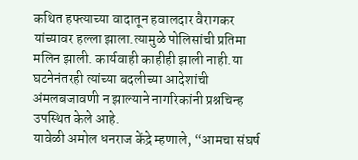कथित हफ्त्याच्या वादातून हवालदार वैरागकर यांच्यावर हल्ला झाला.त्यामुळे पोलिसांची प्रतिमा मलिन झाली. कार्यवाही काहीही झाली नाही.या घटनेनंतरही त्यांच्या बदलीच्या आदेशांची अंमलबजावणी न झाल्याने नागरिकांनी प्रश्नचिन्ह उपस्थित केले आहे.
यावेळी अमोल धनराज केंद्रे म्हणाले, “आमचा संघर्ष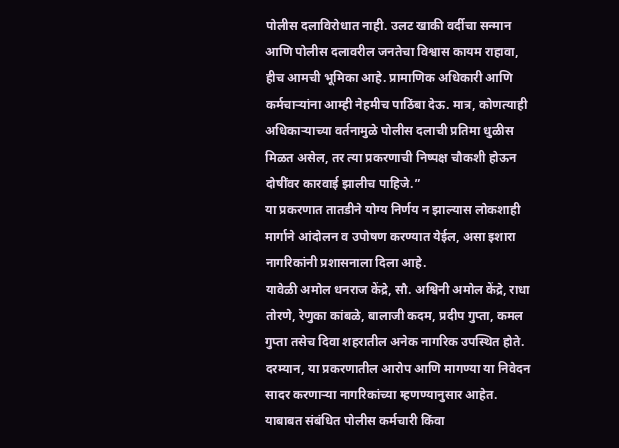पोलीस दलाविरोधात नाही. उलट खाकी वर्दीचा सन्मान आणि पोलीस दलावरील जनतेचा विश्वास कायम राहावा, हीच आमची भूमिका आहे. प्रामाणिक अधिकारी आणि कर्मचाऱ्यांना आम्ही नेहमीच पाठिंबा देऊ. मात्र, कोणत्याही अधिकाऱ्याच्या वर्तनामुळे पोलीस दलाची प्रतिमा धुळीस मिळत असेल, तर त्या प्रकरणाची निष्पक्ष चौकशी होऊन दोषींवर कारवाई झालीच पाहिजे.”
या प्रकरणात तातडीने योग्य निर्णय न झाल्यास लोकशाही मार्गाने आंदोलन व उपोषण करण्यात येईल, असा इशारा नागरिकांनी प्रशासनाला दिला आहे.
यावेळी अमोल धनराज केंद्रे, सौ. अश्विनी अमोल केंद्रे, राधा तोरणे, रेणुका कांबळे, बालाजी कदम, प्रदीप गुप्ता, कमल गुप्ता तसेच दिवा शहरातील अनेक नागरिक उपस्थित होते.
दरम्यान, या प्रकरणातील आरोप आणि मागण्या या निवेदन सादर करणाऱ्या नागरिकांच्या म्हणण्यानुसार आहेत. याबाबत संबंधित पोलीस कर्मचारी किंवा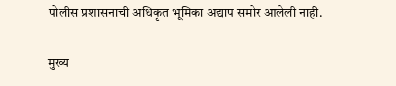पोलीस प्रशासनाची अधिकृत भूमिका अद्याप समोर आलेली नाही.

मुख्य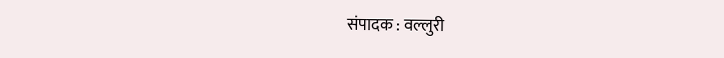संपादक : वल्लुरी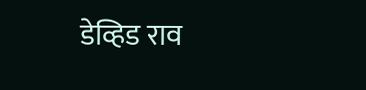डेव्हिड राव